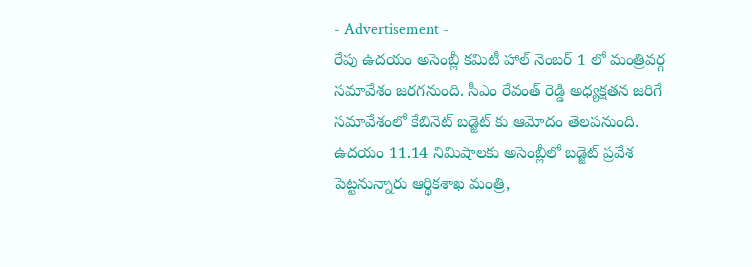- Advertisement -
రేపు ఉదయం అసెంబ్లీ కమిటీ హాల్ నెంబర్ 1 లో మంత్రివర్గ సమావేశం జరగనుంది. సీఎం రేవంత్ రెడ్డి అధ్యక్షతన జరిగే సమావేశంలో కేబినెట్ బడ్జెట్ కు ఆమోదం తెలపనుంది.
ఉదయం 11.14 నిమిషాలకు అసెంబ్లీలో బడ్జెట్ ప్రవేశ పెట్టనున్నారు ఆర్థికశాఖ మంత్రి,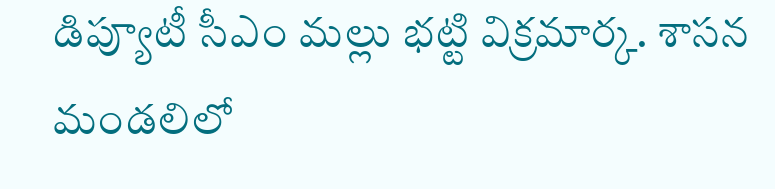డిప్యూటీ సీఎం మల్లు భట్టి విక్రమార్క. శాసన మండలిలో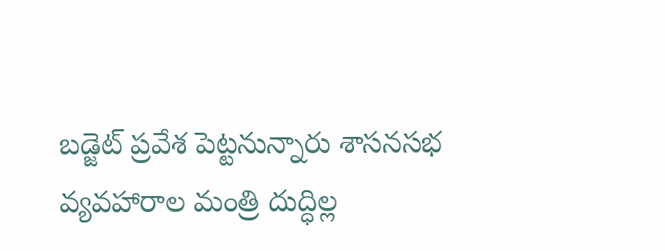బడ్జెట్ ప్రవేశ పెట్టనున్నారు శాసనసభ వ్యవహారాల మంత్రి దుద్ధిల్ల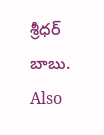శ్రీధర్ బాబు.
Also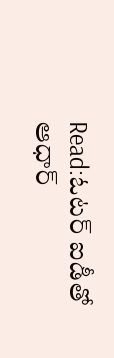Read:ఓటర్ ఐడీతో ఆధార్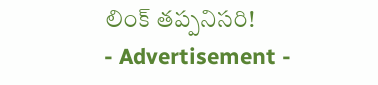లింక్ తప్పనిసరి!
- Advertisement -